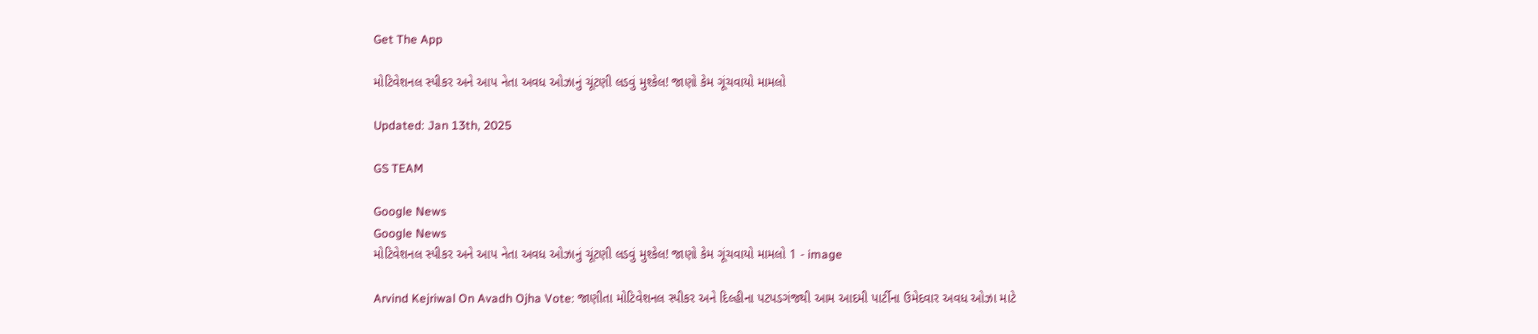Get The App

મોટિવેશનલ સ્પીકર અને આપ નેતા અવધ ઓઝાનું ચૂંટણી લડવું મુશ્કેલ! જાણો કેમ ગૂંચવાયો મામલો

Updated: Jan 13th, 2025

GS TEAM

Google News
Google News
મોટિવેશનલ સ્પીકર અને આપ નેતા અવધ ઓઝાનું ચૂંટણી લડવું મુશ્કેલ! જાણો કેમ ગૂંચવાયો મામલો 1 - image

Arvind Kejriwal On Avadh Ojha Vote: જાણીતા મોટિવેશનલ સ્પીકર અને દિલ્હીના પટપડગંજથી આમ આદમી પાર્ટીના ઉમેદવાર અવધ ઓઝા માટે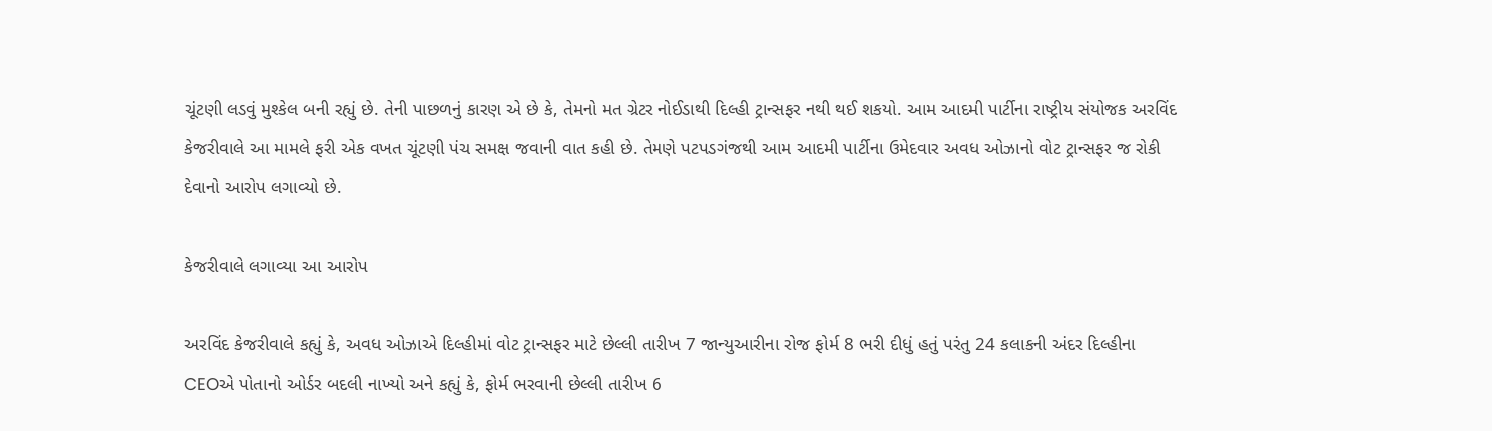ચૂંટણી લડવું મુશ્કેલ બની રહ્યું છે. તેની પાછળનું કારણ એ છે કે, તેમનો મત ગ્રેટર નોઈડાથી દિલ્હી ટ્રાન્સફર નથી થઈ શકયો. આમ આદમી પાર્ટીના રાષ્ટ્રીય સંયોજક અરવિંદ કેજરીવાલે આ મામલે ફરી એક વખત ચૂંટણી પંચ સમક્ષ જવાની વાત કહી છે. તેમણે પટપડગંજથી આમ આદમી પાર્ટીના ઉમેદવાર અવધ ઓઝાનો વોટ ટ્રાન્સફર જ રોકી દેવાનો આરોપ લગાવ્યો છે.

કેજરીવાલે લગાવ્યા આ આરોપ

અરવિંદ કેજરીવાલે કહ્યું કે, અવધ ઓઝાએ દિલ્હીમાં વોટ ટ્રાન્સફર માટે છેલ્લી તારીખ 7 જાન્યુઆરીના રોજ ફોર્મ 8 ભરી દીધું હતું પરંતુ 24 કલાકની અંદર દિલ્હીના CEOએ પોતાનો ઓર્ડર બદલી નાખ્યો અને કહ્યું કે, ફોર્મ ભરવાની છેલ્લી તારીખ 6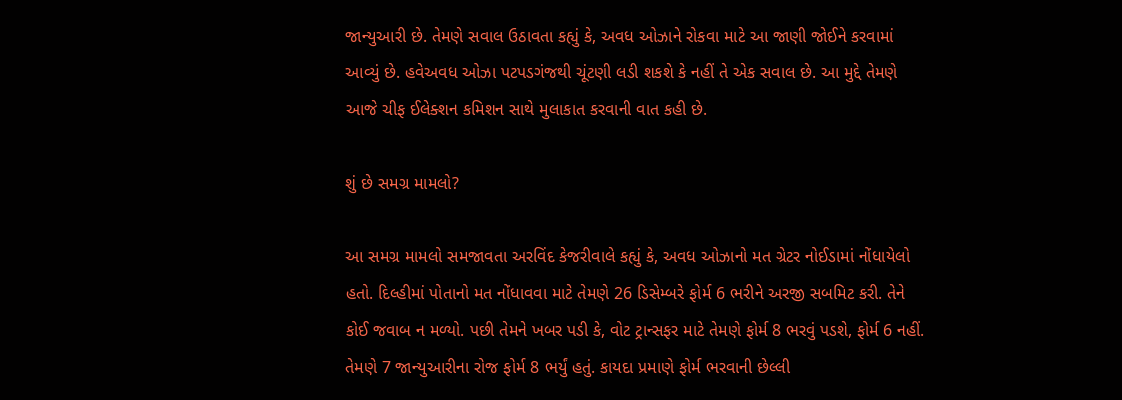જાન્યુઆરી છે. તેમણે સવાલ ઉઠાવતા કહ્યું કે, અવધ ઓઝાને રોકવા માટે આ જાણી જોઈને કરવામાં આવ્યું છે. હવેઅવધ ઓઝા પટપડગંજથી ચૂંટણી લડી શકશે કે નહીં તે એક સવાલ છે. આ મુદ્દે તેમણે આજે ચીફ ઈલેક્શન કમિશન સાથે મુલાકાત કરવાની વાત કહી છે.

શું છે સમગ્ર મામલો?

આ સમગ્ર મામલો સમજાવતા અરવિંદ કેજરીવાલે કહ્યું કે, અવધ ઓઝાનો મત ગ્રેટર નોઈડામાં નોંધાયેલો હતો. દિલ્હીમાં પોતાનો મત નોંધાવવા માટે તેમણે 26 ડિસેમ્બરે ફોર્મ 6 ભરીને અરજી સબમિટ કરી. તેને કોઈ જવાબ ન મળ્યો. પછી તેમને ખબર પડી કે, વોટ ટ્રાન્સફર માટે તેમણે ફોર્મ 8 ભરવું પડશે, ફોર્મ 6 નહીં. તેમણે 7 જાન્યુઆરીના રોજ ફોર્મ 8 ભર્યું હતું. કાયદા પ્રમાણે ફોર્મ ભરવાની છેલ્લી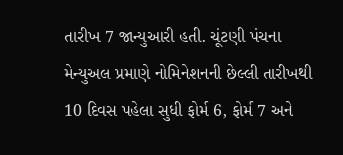તારીખ 7 જાન્યુઆરી હતી. ચૂંટણી પંચના મેન્યુઅલ પ્રમાણે નોમિનેશનની છેલ્લી તારીખથી 10 દિવસ પહેલા સુધી ફોર્મ 6, ફોર્મ 7 અને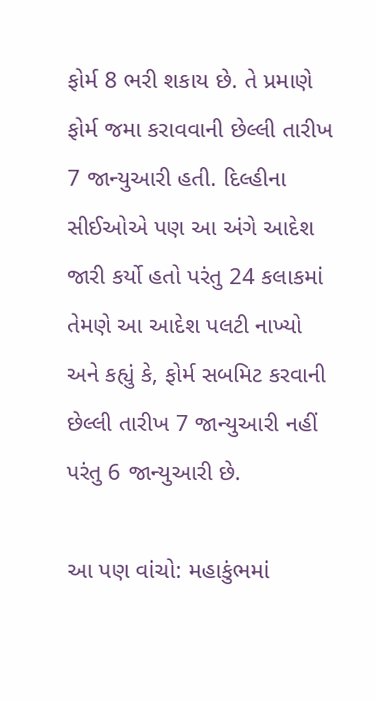ફોર્મ 8 ભરી શકાય છે. તે પ્રમાણે ફોર્મ જમા કરાવવાની છેલ્લી તારીખ 7 જાન્યુઆરી હતી. દિલ્હીના સીઈઓએ પણ આ અંગે આદેશ જારી કર્યો હતો પરંતુ 24 કલાકમાં તેમણે આ આદેશ પલટી નાખ્યો અને કહ્યું કે, ફોર્મ સબમિટ કરવાની છેલ્લી તારીખ 7 જાન્યુઆરી નહીં પરંતુ 6 જાન્યુઆરી છે.

આ પણ વાંચો: મહાકુંભમાં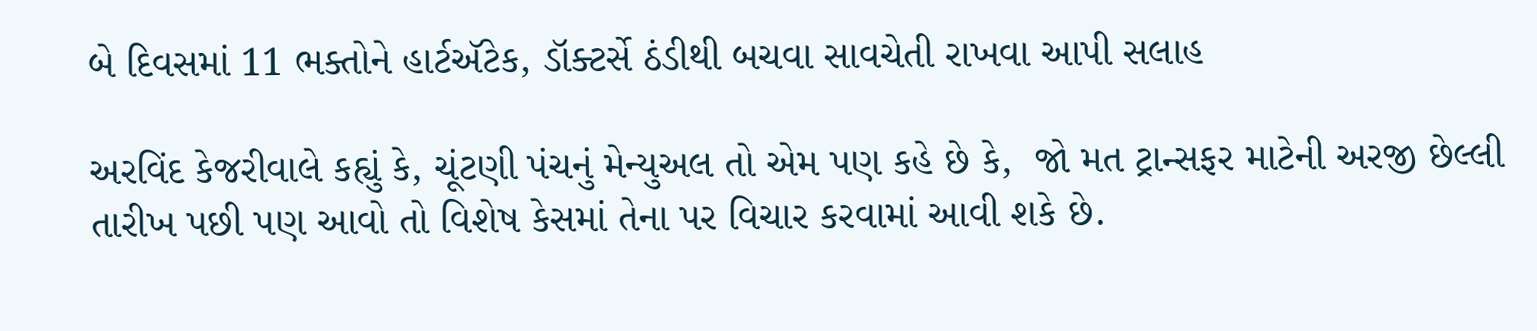બે દિવસમાં 11 ભક્તોને હાર્ટઍટેક, ડૉક્ટર્સે ઠંડીથી બચવા સાવચેતી રાખવા આપી સલાહ

અરવિંદ કેજરીવાલે કહ્યું કે, ચૂંટણી પંચનું મેન્યુઅલ તો એમ પણ કહે છે કે,  જો મત ટ્રાન્સફર માટેની અરજી છેલ્લી તારીખ પછી પણ આવો તો વિશેષ કેસમાં તેના પર વિચાર કરવામાં આવી શકે છે.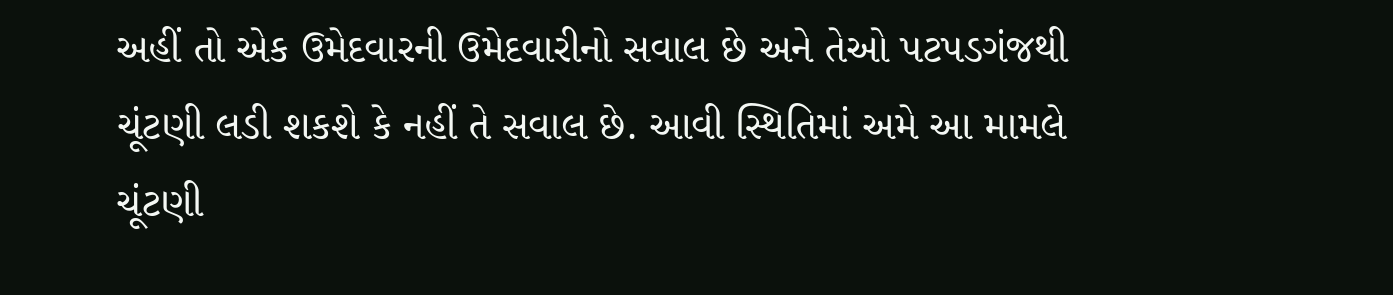અહીં તો એક ઉમેદવારની ઉમેદવારીનો સવાલ છે અને તેઓ પટપડગંજથી ચૂંટણી લડી શકશે કે નહીં તે સવાલ છે. આવી સ્થિતિમાં અમે આ મામલે ચૂંટણી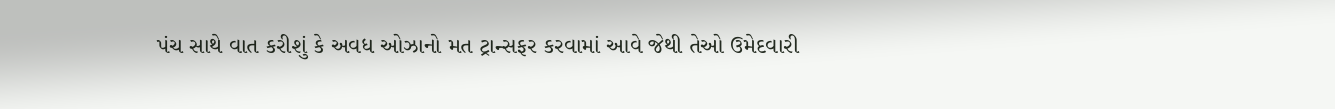પંચ સાથે વાત કરીશું કે અવધ ઓઝાનો મત ટ્રાન્સફર કરવામાં આવે જેથી તેઓ ઉમેદવારી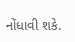નોંધાવી શકે.